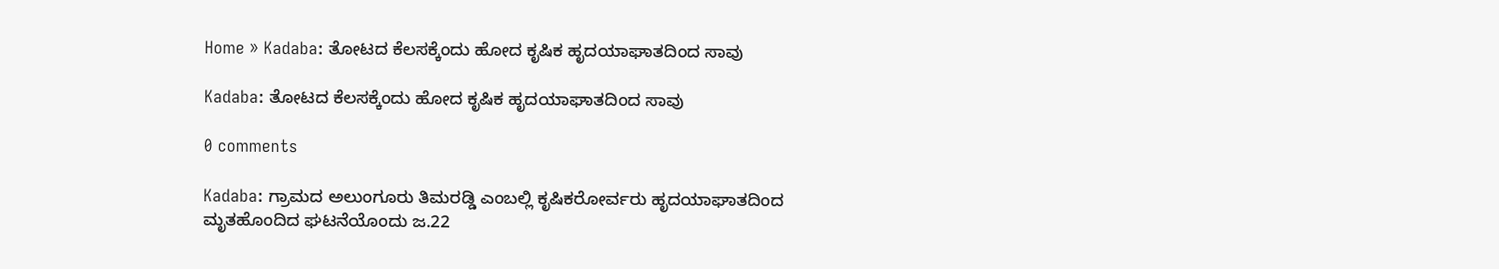Home » Kadaba: ತೋಟದ ಕೆಲಸಕ್ಕೆಂದು ಹೋದ ಕೃಷಿಕ ಹೃದಯಾಘಾತದಿಂದ ಸಾವು

Kadaba: ತೋಟದ ಕೆಲಸಕ್ಕೆಂದು ಹೋದ ಕೃಷಿಕ ಹೃದಯಾಘಾತದಿಂದ ಸಾವು

0 comments

Kadaba: ಗ್ರಾಮದ ಅಲುಂಗೂರು ತಿಮರಡ್ಡಿ ಎಂಬಲ್ಲಿ ಕೃಷಿಕರೋರ್ವರು ಹೃದಯಾಘಾತದಿಂದ ಮೃತಹೊಂದಿದ ಘಟನೆಯೊಂದು ಜ.22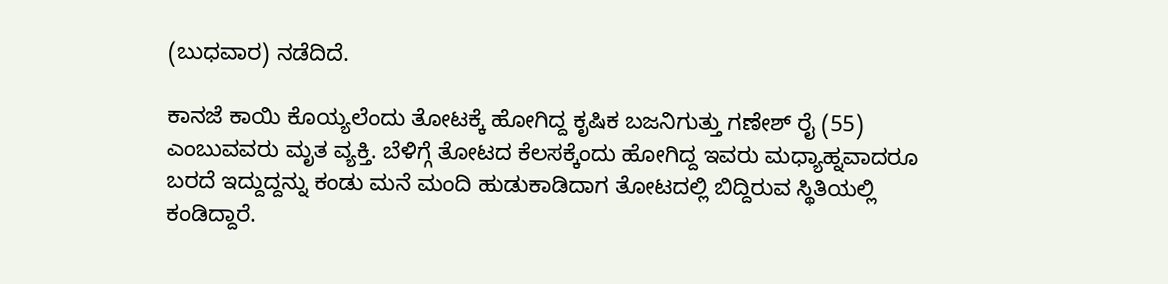(ಬುಧವಾರ) ನಡೆದಿದೆ.

ಕಾನಜೆ ಕಾಯಿ ಕೊಯ್ಯಲೆಂದು ತೋಟಕ್ಕೆ ಹೋಗಿದ್ದ ಕೃಷಿಕ ಬಜನಿಗುತ್ತು ಗಣೇಶ್‌ ರೈ (55) ಎಂಬುವವರು ಮೃತ ವ್ಯಕ್ತಿ. ಬೆಳಿಗ್ಗೆ ತೋಟದ ಕೆಲಸಕ್ಕೆಂದು ಹೋಗಿದ್ದ ಇವರು ಮಧ್ಯಾಹ್ನವಾದರೂ ಬರದೆ ಇದ್ದುದ್ದನ್ನು ಕಂಡು ಮನೆ ಮಂದಿ ಹುಡುಕಾಡಿದಾಗ ತೋಟದಲ್ಲಿ ಬಿದ್ದಿರುವ ಸ್ಥಿತಿಯಲ್ಲಿ ಕಂಡಿದ್ದಾರೆ.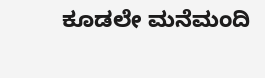ಕೂಡಲೇ ಮನೆಮಂದಿ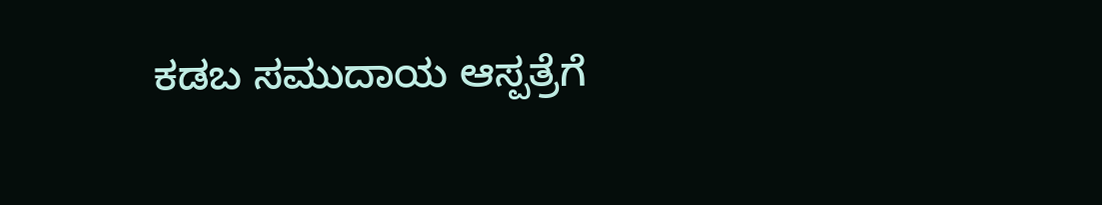ಕಡಬ ಸಮುದಾಯ ಆಸ್ಪತ್ರೆಗೆ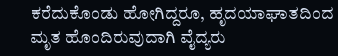ಕರೆದುಕೊಂಡು ಹೋಗಿದ್ದರೂ, ಹೃದಯಾಘಾತದಿಂದ ಮೃತ ಹೊಂದಿರುವುದಾಗಿ ವೈದ್ಯರು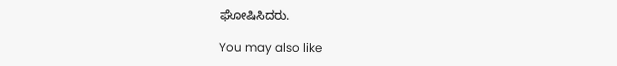ಘೋಷಿಸಿದರು.

You may also like